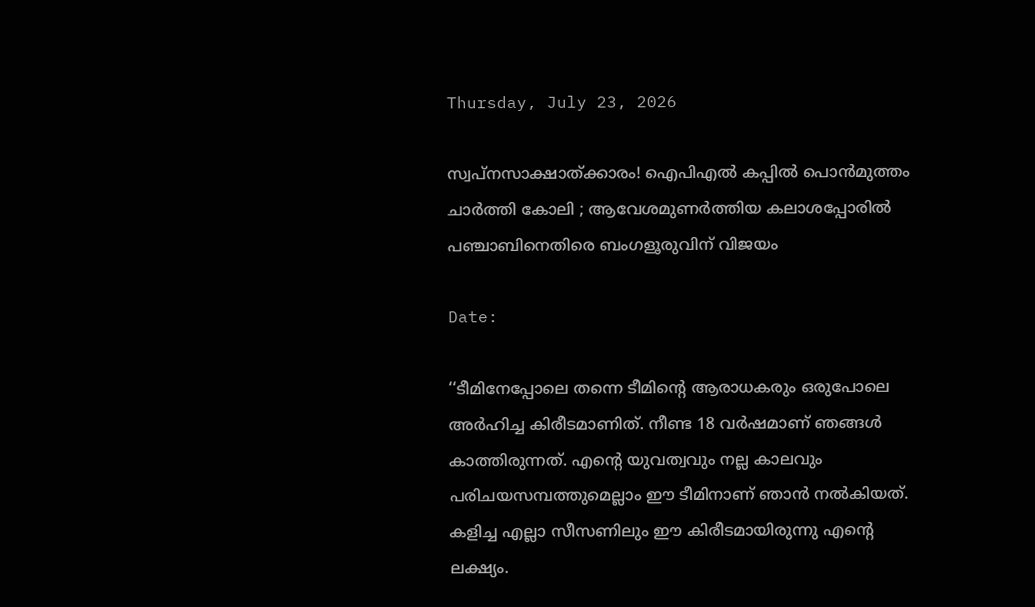Thursday, July 23, 2026

സ്വപ്നസാക്ഷാത്ക്കാരം! ഐപിഎല്‍ കപ്പില്‍ പൊൻമുത്തം ചാർത്തി കോലി ; ആവേശമുണർത്തിയ കലാശപ്പോരിൽ പഞ്ചാബിനെതിരെ ബംഗളൂരുവിന് വിജയം

Date:

‘‘ടീമിനേപ്പോലെ തന്നെ ടീമിന്റെ ആരാധകരും ഒരുപോലെ അർഹിച്ച കിരീടമാണിത്. നീണ്ട 18 വർഷമാണ് ഞങ്ങൾ കാത്തിരുന്നത്. എന്റെ യുവത്വവും നല്ല കാലവും പരിചയസമ്പത്തുമെല്ലാം ഈ ടീമിനാണ് ‍ഞാൻ നൽകിയത്. കളിച്ച എല്ലാ സീസണിലും ഈ കിരീടമായിരുന്നു എന്റെ ലക്ഷ്യം.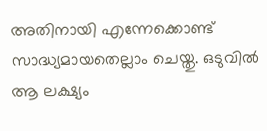അതിനായി എന്നേക്കൊണ്ട് സാദ്ധ്യമായതെല്ലാം ചെയ്തു. ഒടുവിൽ ആ ലക്ഷ്യം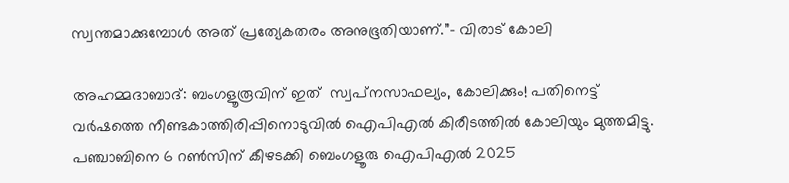സ്വന്തമാക്കുമ്പോൾ അത് പ്രത്യേകതരം അനുഭൂതിയാണ്.”– വിരാട് കോലി

അഹമ്മദാബാദ്: ബംഗളൂരൂവിന് ഇത്  സ്വപ്‌നസാഫല്യം, കോലിക്കും! പതിനെട്ട് വര്‍ഷത്തെ നീണ്ടകാത്തിരിപ്പിനൊടുവിൽ ഐപിഎല്‍ കിരീടത്തില്‍ കോലിയും മുത്തമിട്ടു. പഞ്ചാബിനെ 6 റണ്‍സിന് കീഴടക്കി ബെംഗളൂരു ഐപിഎല്‍ 2025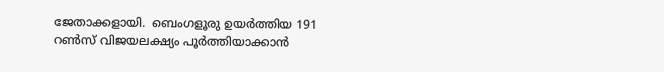ജേതാക്കളായി.  ബെംഗളൂരു ഉയര്‍ത്തിയ 191 റണ്‍സ് വിജയലക്ഷ്യം പൂർത്തിയാക്കാൻ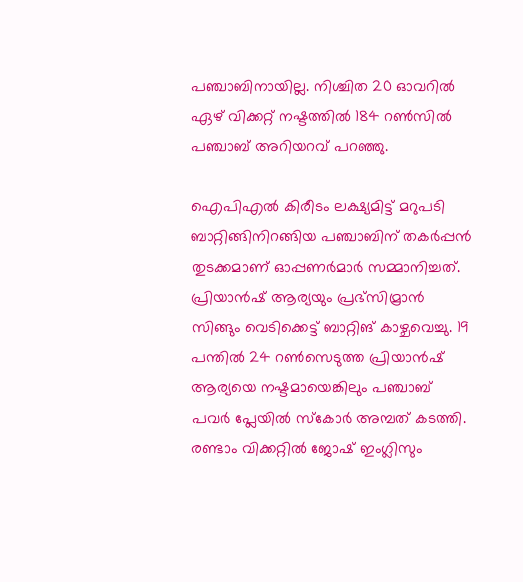പഞ്ചാബിനായില്ല. നിശ്ചിത 20 ഓവറില്‍ ഏഴ് വിക്കറ്റ് നഷ്ടത്തില്‍ 184 റണ്‍സിൽ പഞ്ചാബ് അറിയറവ് പറഞ്ഞു.

ഐപിഎല്‍ കിരീടം ലക്ഷ്യമിട്ട് മറുപടി ബാറ്റിങ്ങിനിറങ്ങിയ പഞ്ചാബിന് തകര്‍പ്പന്‍ തുടക്കമാണ് ഓപ്പണര്‍മാര്‍ സമ്മാനിച്ചത്. പ്രിയാന്‍ഷ് ആര്യയും പ്രഭ്‌സിമ്രാൻ സിങ്ങും വെടിക്കെട്ട് ബാറ്റിങ് കാഴ്ചവെച്ചു. 19 പന്തില്‍ 24 റണ്‍സെടുത്ത പ്രിയാന്‍ഷ് ആര്യയെ നഷ്ടമായെങ്കിലും പഞ്ചാബ് പവര്‍ പ്ലേയില്‍ സ്‌കോര്‍ അമ്പത് കടത്തി.  രണ്ടാം വിക്കറ്റില്‍ ജോഷ് ഇംഗ്ലിസും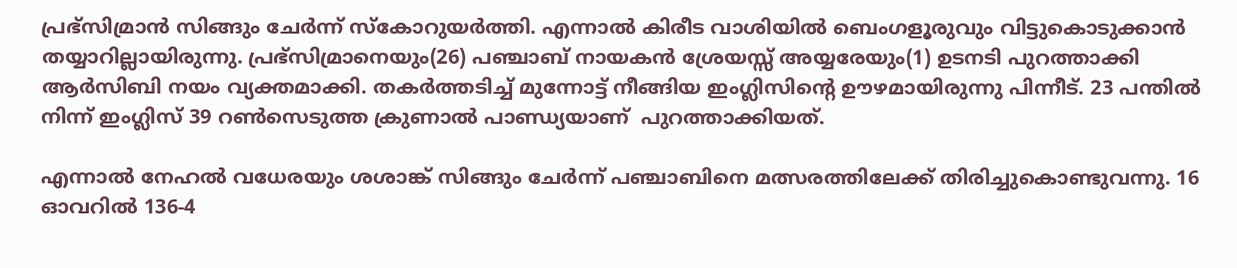പ്രഭ്‌സിമ്രാന്‍ സിങ്ങും ചേര്‍ന്ന് സ്‌കോറുയര്‍ത്തി. എന്നാല്‍ കിരീട വാശിയിൽ ബെംഗളൂരുവും വിട്ടുകൊടുക്കാൻ തയ്യാറില്ലായിരുന്നു. പ്രഭ്‌സിമ്രാനെയും(26) പഞ്ചാബ് നായകന്‍ ശ്രേയസ്സ് അയ്യരേയും(1) ഉടനടി പുറത്താക്കി ആര്‍സിബി നയം വ്യക്തമാക്കി. തകര്‍ത്തടിച്ച് മുന്നോട്ട് നീങ്ങിയ ഇംഗ്ലിസിൻ്റെ ഊഴമായിരുന്നു പിന്നീട്. 23 പന്തില്‍ നിന്ന് ഇംഗ്ലിസ് 39 റണ്‍സെടുത്ത ക്രുണാല്‍ പാണ്ഡ്യയാണ്  പുറത്താക്കിയത്.

എന്നാല്‍ നേഹല്‍ വധേരയും ശശാങ്ക് സിങ്ങും ചേര്‍ന്ന് പഞ്ചാബിനെ മത്സരത്തിലേക്ക് തിരിച്ചുകൊണ്ടുവന്നു. 16 ഓവറില്‍ 136-4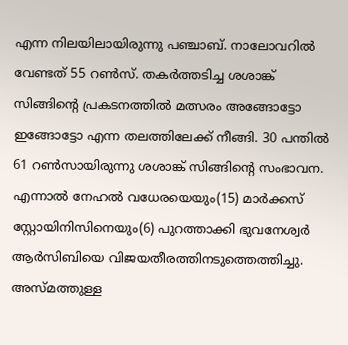എന്ന നിലയിലായിരുന്നു പഞ്ചാബ്. നാലോവറിൽ വേണ്ടത് 55 റണ്‍സ്. തകർത്തടിച്ച ശശാങ്ക് സിങ്ങിൻ്റെ പ്രകടനത്തിൽ മത്സരം അങ്ങോട്ടോ ഇങ്ങോട്ടോ എന്ന തലത്തിലേക്ക് നീങ്ങി. 30 പന്തിൽ 61 റൺസായിരുന്നു ശശാങ്ക് സിങ്ങിൻ്റെ സംഭാവന.     എന്നാൽ നേഹല്‍ വധേരയെയും(15) മാര്‍ക്കസ് സ്റ്റോയിനിസിനെയും(6) പുറത്താക്കി ഭുവനേശ്വര്‍ ആര്‍സിബിയെ വിജയതീരത്തിനടുത്തെത്തിച്ചു. അസ്മത്തുള്ള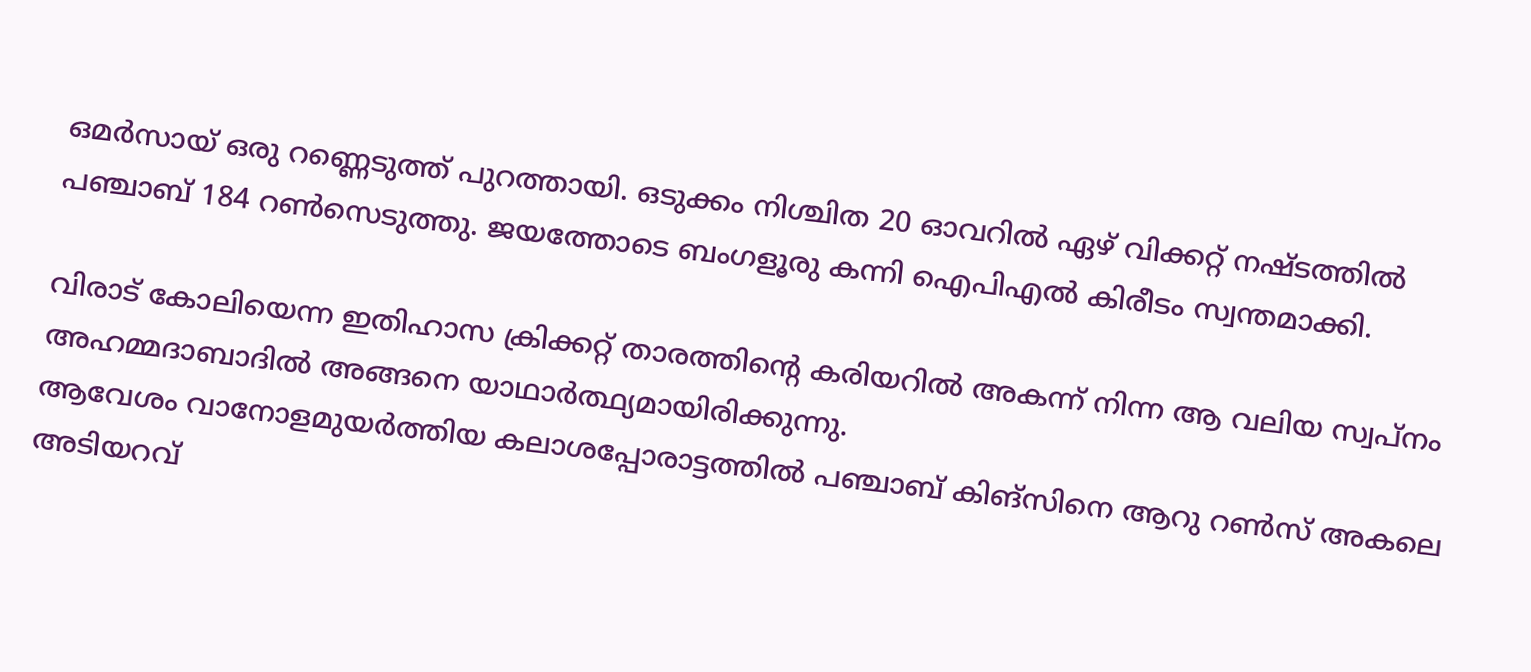ഒമര്‍സായ് ഒരു റണ്ണെടുത്ത് പുറത്തായി. ഒടുക്കം നിശ്ചിത 20 ഓവറില്‍ ഏഴ് വിക്കറ്റ് നഷ്ടത്തില്‍ പഞ്ചാബ് 184 റണ്‍സെടുത്തു. ജയത്തോടെ ബംഗളൂരു കന്നി ഐപിഎല്‍ കിരീടം സ്വന്തമാക്കി.

വിരാട് കോലിയെന്ന ഇതിഹാസ ക്രിക്കറ്റ് താരത്തിൻ്റെ കരിയറിൽ അകന്ന് നിന്ന ആ വലിയ സ്വപ്നം അഹമ്മദാബാദിൽ അങ്ങനെ യാഥാർത്ഥ്യമായിരിക്കുന്നു.
ആവേശം വാനോളമുയർത്തിയ കലാശപ്പോരാട്ടത്തിൽ പഞ്ചാബ് കിങ്സിനെ ആറു റൺസ് അകലെ അടിയറവ്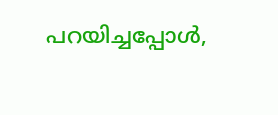പറയിച്ചപ്പോൾ,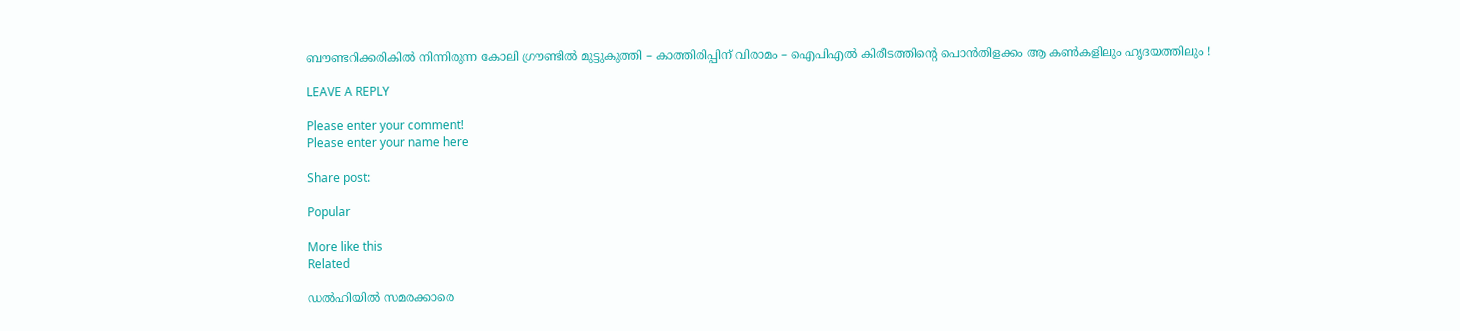ബൗണ്ടറിക്കരികിൽ നിന്നിരുന്ന കോലി ഗ്രൗണ്ടിൽ മുട്ടുകുത്തി – കാത്തിരിപ്പിന് വിരാമം – ഐപിഎൽ കിരീടത്തിന്റെ പൊൻതിളക്കം ആ കൺകളിലും ഹൃദയത്തിലും !

LEAVE A REPLY

Please enter your comment!
Please enter your name here

Share post:

Popular

More like this
Related

ഡൽഹിയിൽ സമരക്കാരെ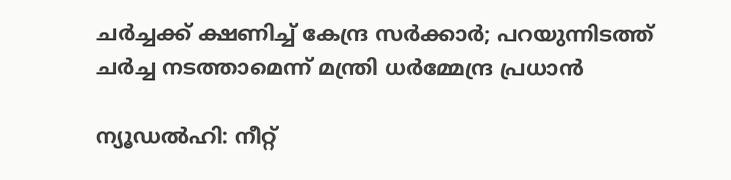ചർച്ചക്ക് ക്ഷണിച്ച് കേന്ദ്ര സർക്കാർ; പറയുന്നിടത്ത് ചർച്ച നടത്താമെന്ന് മന്ത്രി ധർമ്മേന്ദ്ര പ്രധാൻ

ന്യൂഡൽഹി: നീറ്റ്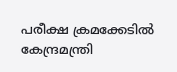പരീക്ഷ ക്രമക്കേടിൽ കേന്ദ്രമന്ത്രി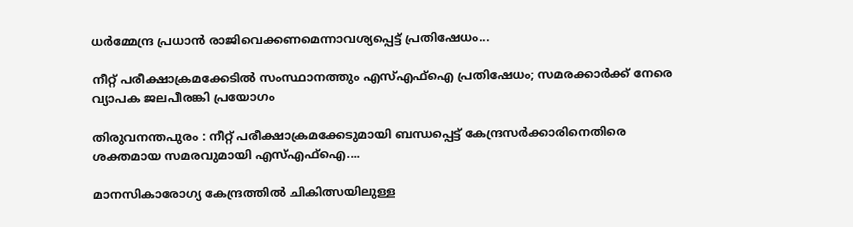ധർമ്മേന്ദ്ര പ്രധാൻ രാജിവെക്കണമെന്നാവശ്യപ്പെട്ട് പ്രതിഷേധം...

നീറ്റ് പരീക്ഷാക്രമക്കേടിൽ സംസ്ഥാനത്തും എസ്എഫ്ഐ പ്രതിഷേധം‌; സമരക്കാർക്ക് നേരെ വ്യാപക ജലപീരങ്കി പ്രയോഗം

തിരുവനന്തപുരം : നീറ്റ് പരീക്ഷാക്രമക്കേടുമായി ബന്ധപ്പെട്ട് കേന്ദ്രസർ‍ക്കാരിനെതിരെ ശക്തമായ സമരവുമായി എസ്എഫ്ഐ....

മാനസികാരോഗ്യ കേന്ദ്രത്തിൽ ചികിത്സയിലുള്ള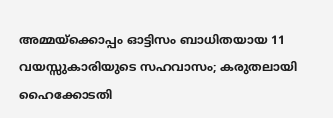അമ്മയ്ക്കൊപ്പം ഓട്ടിസം ബാധിതയായ 11 വയസ്സുകാരിയുടെ സഹവാസം; കരുതലായി ഹൈക്കോടതി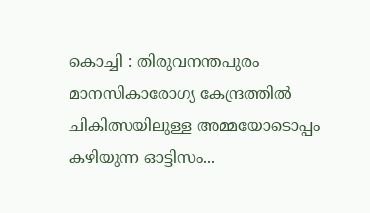കൊച്ചി : തിരുവനന്തപുരം മാനസികാരോഗ്യ കേന്ദ്രത്തിൽ ചികിത്സയിലുള്ള അമ്മയോടൊപ്പം കഴിയുന്ന ഓട്ടിസം...